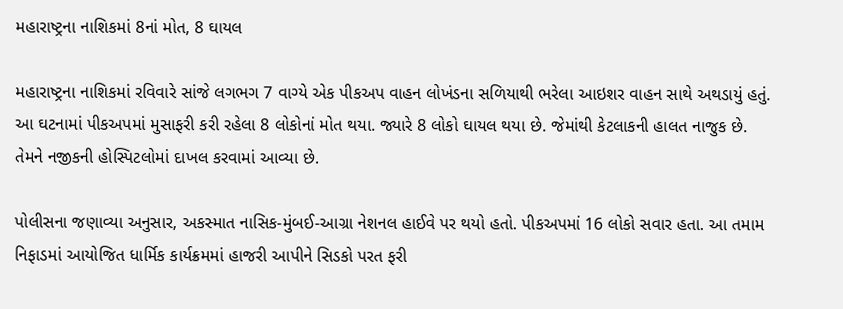મહારાષ્ટ્રના નાશિકમાં 8નાં મોત, 8 ઘાયલ

મહારાષ્ટ્રના નાશિકમાં રવિવારે સાંજે લગભગ 7 વાગ્યે એક પીકઅપ વાહન લોખંડના સળિયાથી ભરેલા આઇશર વાહન સાથે અથડાયું હતું. આ ઘટનામાં પીકઅપમાં મુસાફરી કરી રહેલા 8 લોકોનાં મોત થયા. જ્યારે 8 લોકો ઘાયલ થયા છે. જેમાંથી કેટલાકની હાલત નાજુક છે. તેમને નજીકની હોસ્પિટલોમાં દાખલ કરવામાં આવ્યા છે.

પોલીસના જણાવ્યા અનુસાર, અકસ્માત નાસિક-મુંબઈ-આગ્રા નેશનલ હાઈવે પર થયો હતો. પીકઅપમાં 16 લોકો સવાર હતા. આ તમામ નિફાડમાં આયોજિત ધાર્મિક કાર્યક્રમમાં હાજરી આપીને સિડકો પરત ફરી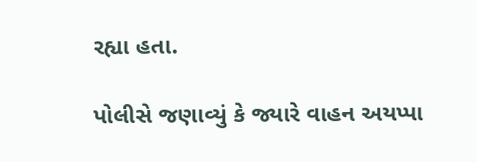રહ્યા હતા.

પોલીસે જણાવ્યું કે જ્યારે વાહન અયપ્પા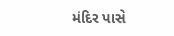મંદિર પાસે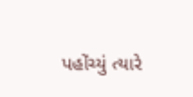પહોંચ્યું ત્યારે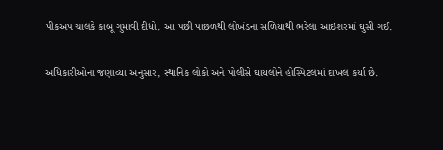પીકઅપ ચાલકે કાબૂ ગુમાવી દીધો. આ પછી પાછળથી લોખંડના સળિયાથી ભરેલા આઇશરમાં ઘુસી ગઈ.

અધિકારીઓના જણાવ્યા અનુસાર, સ્થાનિક લોકો અને પોલીસે ઘાયલોને હોસ્પિટલમાં દાખલ કર્યા છે.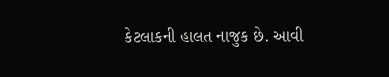કેટલાકની હાલત નાજુક છે. આવી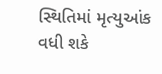સ્થિતિમાં મૃત્યુઆંક વધી શકે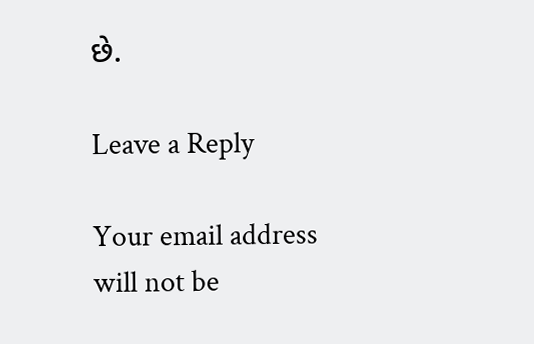છે.

Leave a Reply

Your email address will not be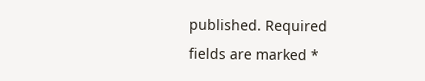published. Required fields are marked *